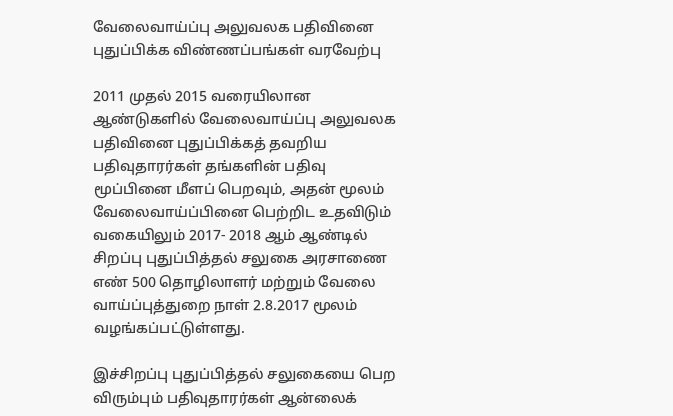வேலைவாய்ப்பு அலுவலக பதிவினை புதுப்பிக்க விண்ணப்பங்கள் வரவேற்பு

2011 முதல் 2015 வரையிலான ஆண்டுகளில் வேலைவாய்ப்பு அலுவலக பதிவினை புதுப்பிக்கத் தவறிய பதிவுதாரர்கள் தங்களின் பதிவு மூப்பினை மீளப் பெறவும், அதன் மூலம் வேலைவாய்ப்பினை பெற்றிட உதவிடும் வகையிலும் 2017- 2018 ஆம் ஆண்டில் சிறப்பு புதுப்பித்தல் சலுகை அரசாணை எண் 500 தொழிலாளர் மற்றும் வேலை வாய்ப்புத்துறை நாள் 2.8.2017 மூலம் வழங்கப்பட்டுள்ளது.

இச்சிறப்பு புதுப்பித்தல் சலுகையை பெற விரும்பும் பதிவுதாரர்கள் ஆன்லைக்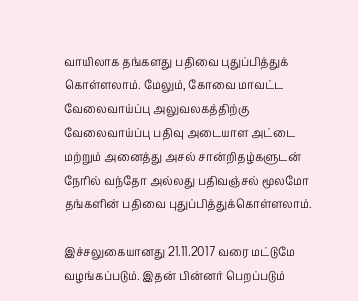வாயிலாக தங்களது பதிவை புதுப்பித்துக் கொள்ளலாம். மேலும், கோவை மாவட்ட வேலைவாய்ப்பு அலுவலகத்திற்கு வேலைவாய்ப்பு பதிவு அடையாள அட்டை மற்றும் அனைத்து அசல் சான்றிதழ்களுடன் நேரில் வந்தோ அல்லது பதிவஞ்சல் மூலமோ தங்களின் பதிவை புதுப்பித்துக்கொள்ளலாம்.

இச்சலுகையானது 21.11.2017 வரை மட்டுமே வழங்கப்படும். இதன் பின்னர் பெறப்படும்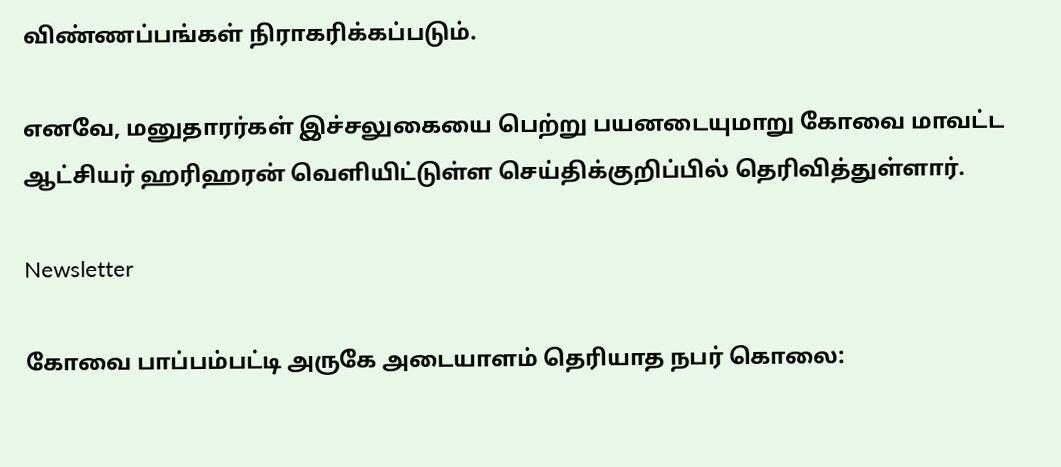விண்ணப்பங்கள் நிராகரிக்கப்படும்.

எனவே, மனுதாரர்கள் இச்சலுகையை பெற்று பயனடையுமாறு கோவை மாவட்ட ஆட்சியர் ஹரிஹரன் வெளியிட்டுள்ள செய்திக்குறிப்பில் தெரிவித்துள்ளார்.

Newsletter

கோவை பாப்பம்பட்டி அருகே அடையாளம் தெரியாத நபர் கொலை: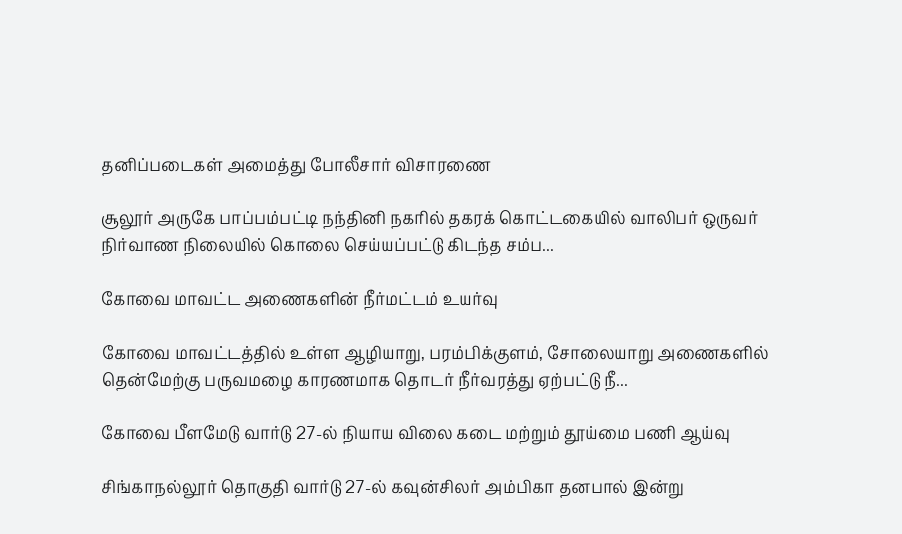தனிப்படைகள் அமைத்து போலீசார் விசாரணை

சூலூர் அருகே பாப்பம்பட்டி நந்தினி நகரில் தகரக் கொட்டகையில் வாலிபர் ஒருவர் நிர்வாண நிலையில் கொலை செய்யப்பட்டு கிடந்த சம்ப...

கோவை மாவட்ட அணைகளின் நீர்மட்டம் உயர்வு

கோவை மாவட்டத்தில் உள்ள ஆழியாறு, பரம்பிக்குளம், சோலையாறு அணைகளில் தென்மேற்கு பருவமழை காரணமாக தொடர் நீர்வரத்து ஏற்பட்டு நீ...

கோவை பீளமேடு வார்டு 27-ல் நியாய விலை கடை மற்றும் தூய்மை பணி ஆய்வு

சிங்காநல்லூர் தொகுதி வார்டு 27-ல் கவுன்சிலர் அம்பிகா தனபால் இன்று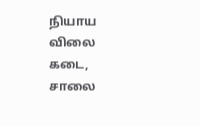நியாய விலை கடை, சாலை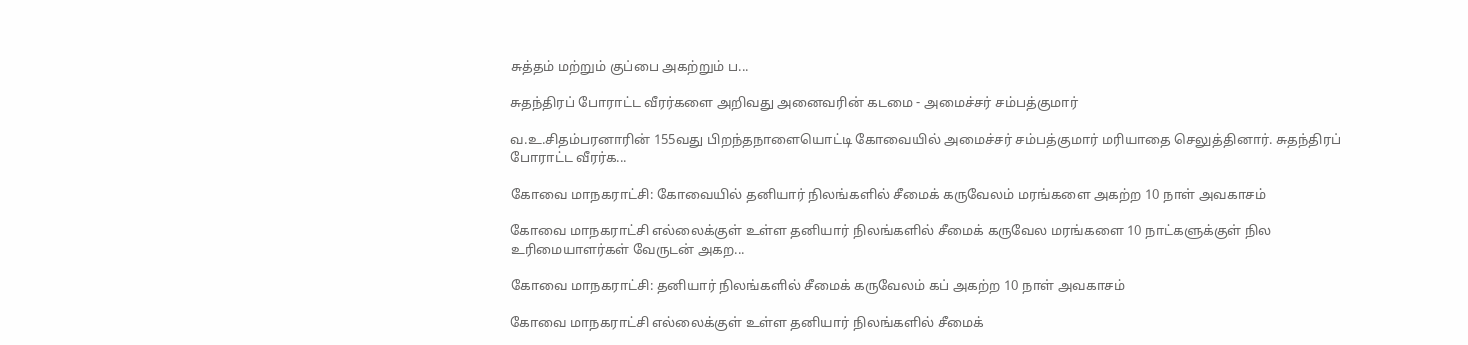சுத்தம் மற்றும் குப்பை அகற்றும் ப...

சுதந்திரப் போராட்ட வீரர்களை அறிவது அனைவரின் கடமை - அமைச்சர் சம்பத்குமார்

வ.உ.சிதம்பரனாரின் 155வது பிறந்தநாளையொட்டி கோவையில் அமைச்சர் சம்பத்குமார் மரியாதை செலுத்தினார். சுதந்திரப் போராட்ட வீரர்க...

கோவை மாநகராட்சி: கோவையில் தனியார் நிலங்களில் சீமைக் கருவேலம் மரங்களை அகற்ற 10 நாள் அவகாசம்

கோவை மாநகராட்சி எல்லைக்குள் உள்ள தனியார் நிலங்களில் சீமைக் கருவேல மரங்களை 10 நாட்களுக்குள் நில உரிமையாளர்கள் வேருடன் அகற...

கோவை மாநகராட்சி: தனியார் நிலங்களில் சீமைக் கருவேலம் கப் அகற்ற 10 நாள் அவகாசம்

கோவை மாநகராட்சி எல்லைக்குள் உள்ள தனியார் நிலங்களில் சீமைக்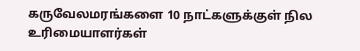கருவேலமரங்களை 10 நாட்களுக்குள் நில உரிமையாளர்கள்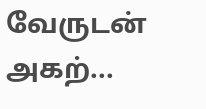வேருடன் அகற்...